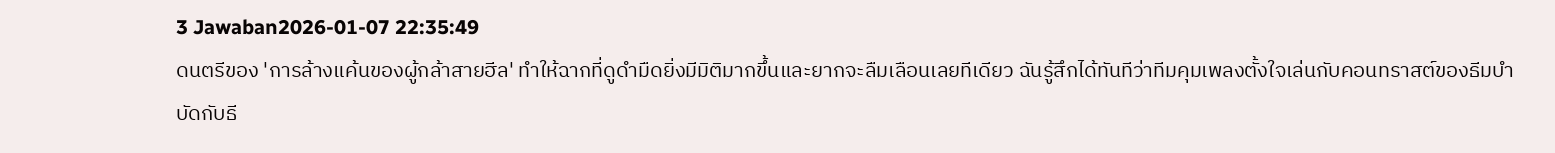3 Jawaban2026-01-07 22:35:49
ดนตรีของ 'การล้างแค้นของผู้กล้าสายฮีล' ทำให้ฉากที่ดูดำมืดยิ่งมีมิติมากขึ้นและยากจะลืมเลือนเลยทีเดียว ฉันรู้สึกได้ทันทีว่าทีมคุมเพลงตั้งใจเล่นกับคอนทราสต์ของธีมบำบัดกับธี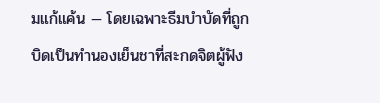มแก้แค้น — โดยเฉพาะธีมบำบัดที่ถูกบิดเป็นทำนองเย็นชาที่สะกดจิตผู้ฟัง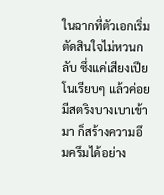ในฉากที่ตัวเอกเริ่มตัดสินใจไม่หวนกลับ ซึ่งแค่เสียงเปียโนเรียบๆ แล้วค่อยมีสตริงบางเบาเข้ามา ก็สร้างความอึมครึมได้อย่าง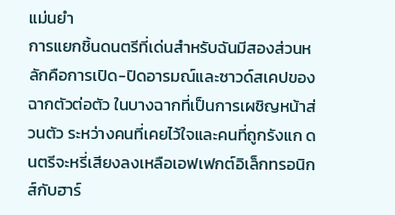แม่นยำ
การแยกชิ้นดนตรีที่เด่นสำหรับฉันมีสองส่วนหลักคือการเปิด-ปิดอารมณ์และซาวด์สเคปของฉากตัวต่อตัว ในบางฉากที่เป็นการเผชิญหน้าส่วนตัว ระหว่างคนที่เคยไว้ใจและคนที่ถูกรังแก ดนตรีจะหรี่เสียงลงเหลือเอฟเฟกต์อิเล็กทรอนิกส์กับฮาร์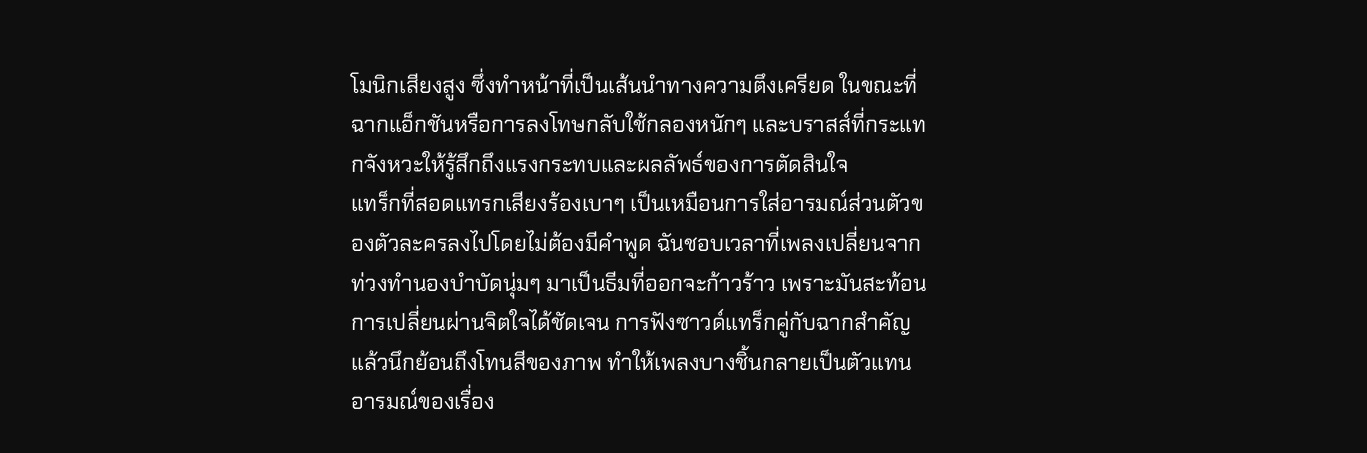โมนิกเสียงสูง ซึ่งทำหน้าที่เป็นเส้นนำทางความตึงเครียด ในขณะที่ฉากแอ็กชันหรือการลงโทษกลับใช้กลองหนักๆ และบราสส์ที่กระแทกจังหวะให้รู้สึกถึงแรงกระทบและผลลัพธ์ของการตัดสินใจ
แทร็กที่สอดแทรกเสียงร้องเบาๆ เป็นเหมือนการใส่อารมณ์ส่วนตัวของตัวละครลงไปโดยไม่ต้องมีคำพูด ฉันชอบเวลาที่เพลงเปลี่ยนจากท่วงทำนองบำบัดนุ่มๆ มาเป็นธีมที่ออกจะก้าวร้าว เพราะมันสะท้อนการเปลี่ยนผ่านจิตใจได้ชัดเจน การฟังซาวด์แทร็กคู่กับฉากสำคัญแล้วนึกย้อนถึงโทนสีของภาพ ทำให้เพลงบางชิ้นกลายเป็นตัวแทนอารมณ์ของเรื่อง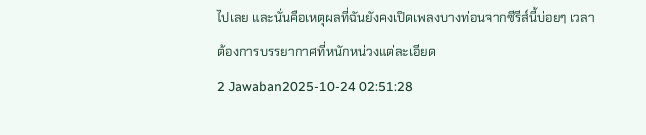ไปเลย และนั่นคือเหตุผลที่ฉันยังคงเปิดเพลงบางท่อนจากซีรีส์นี้บ่อยๆ เวลาต้องการบรรยากาศที่หนักหน่วงแต่ละเอียด
2 Jawaban2025-10-24 02:51:28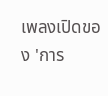เพลงเปิดของ 'การ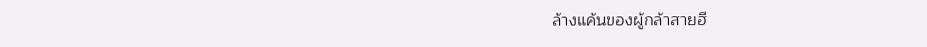ล้างแค้นของผู้กล้าสายฮี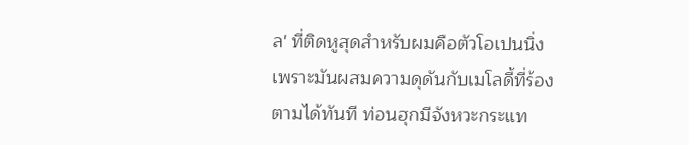ล' ที่ติดหูสุดสำหรับผมคือตัวโอเปนนิ่งเพราะมันผสมความดุดันกับเมโลดี้ที่ร้องตามได้ทันที ท่อนฮุกมีจังหวะกระแท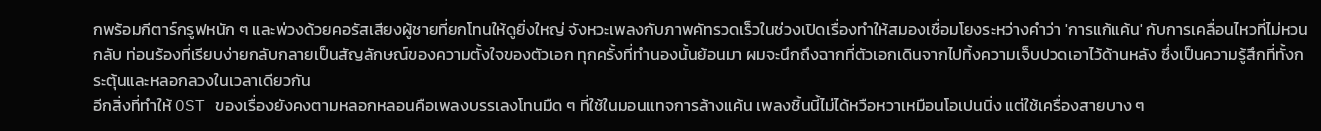กพร้อมกีตาร์กรูฟหนัก ๆ และพ่วงด้วยคอรัสเสียงผู้ชายที่ยกโทนให้ดูยิ่งใหญ่ จังหวะเพลงกับภาพคัทรวดเร็วในช่วงเปิดเรื่องทำให้สมองเชื่อมโยงระหว่างคำว่า 'การแก้แค้น' กับการเคลื่อนไหวที่ไม่หวนกลับ ท่อนร้องที่เรียบง่ายกลับกลายเป็นสัญลักษณ์ของความตั้งใจของตัวเอก ทุกครั้งที่ทำนองนั้นย้อนมา ผมจะนึกถึงฉากที่ตัวเอกเดินจากไปทิ้งความเจ็บปวดเอาไว้ด้านหลัง ซึ่งเป็นความรู้สึกที่ทั้งกระตุ้นและหลอกลวงในเวลาเดียวกัน
อีกสิ่งที่ทำให้ OST ของเรื่องยังคงตามหลอกหลอนคือเพลงบรรเลงโทนมืด ๆ ที่ใช้ในมอนแทจการล้างแค้น เพลงชิ้นนี้ไม่ได้หวือหวาเหมือนโอเปนนิ่ง แต่ใช้เครื่องสายบาง ๆ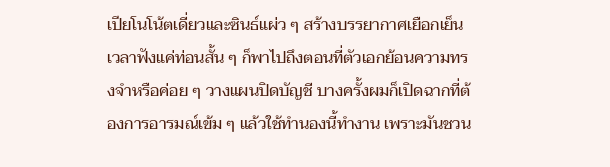เปียโนโน้ตเดี่ยวและซินธ์แผ่ว ๆ สร้างบรรยากาศเยือกเย็น เวลาฟังแค่ท่อนสั้น ๆ ก็พาไปถึงตอนที่ตัวเอกย้อนความทรงจำหรือค่อย ๆ วางแผนปิดบัญชี บางครั้งผมก็เปิดฉากที่ต้องการอารมณ์เข้ม ๆ แล้วใช้ทำนองนี้ทำงาน เพราะมันชวน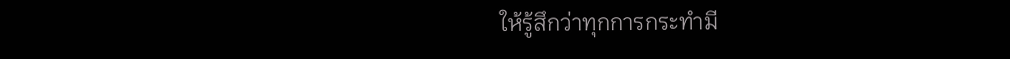ให้รู้สึกว่าทุกการกระทำมี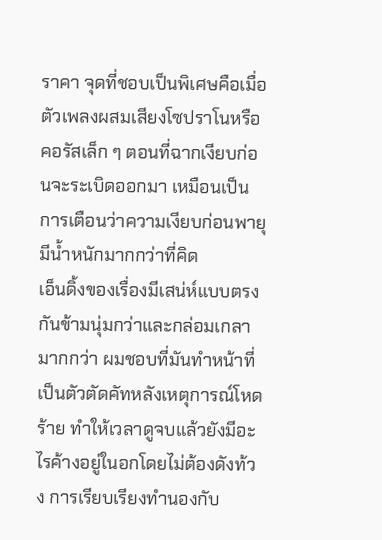ราคา จุดที่ชอบเป็นพิเศษคือเมื่อตัวเพลงผสมเสียงโซปราโนหรือคอรัสเล็ก ๆ ตอนที่ฉากเงียบก่อนจะระเบิดออกมา เหมือนเป็นการเตือนว่าความเงียบก่อนพายุมีน้ำหนักมากกว่าที่คิด
เอ็นดิ้งของเรื่องมีเสน่ห์แบบตรงกันข้ามนุ่มกว่าและกล่อมเกลามากกว่า ผมชอบที่มันทำหน้าที่เป็นตัวตัดคัทหลังเหตุการณ์โหดร้าย ทำให้เวลาดูจบแล้วยังมีอะไรค้างอยู่ในอกโดยไม่ต้องดังท้วง การเรียบเรียงทำนองกับ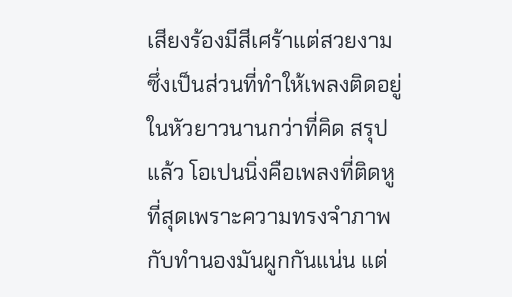เสียงร้องมีสีเศร้าแต่สวยงาม ซึ่งเป็นส่วนที่ทำให้เพลงติดอยู่ในหัวยาวนานกว่าที่คิด สรุปแล้ว โอเปนนิ่งคือเพลงที่ติดหูที่สุดเพราะความทรงจำภาพกับทำนองมันผูกกันแน่น แต่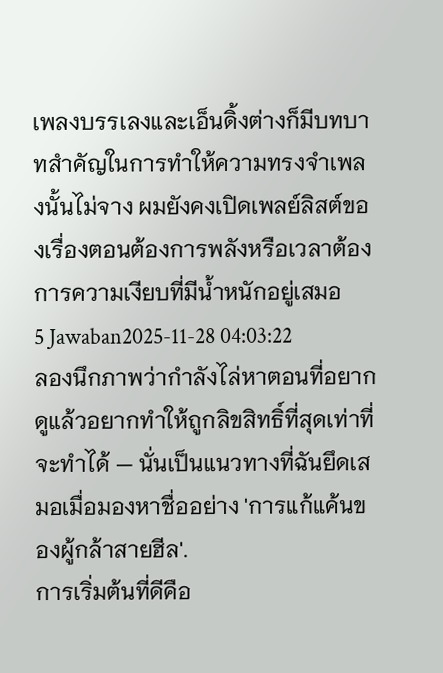เพลงบรรเลงและเอ็นดิ้งต่างก็มีบทบาทสำคัญในการทำให้ความทรงจำเพลงนั้นไม่จาง ผมยังคงเปิดเพลย์ลิสต์ของเรื่องตอนต้องการพลังหรือเวลาต้องการความเงียบที่มีน้ำหนักอยู่เสมอ
5 Jawaban2025-11-28 04:03:22
ลองนึกภาพว่ากำลังไล่หาตอนที่อยากดูแล้วอยากทำให้ถูกลิขสิทธิ์ที่สุดเท่าที่จะทำได้ — นั่นเป็นแนวทางที่ฉันยึดเสมอเมื่อมองหาชื่ออย่าง 'การแก้แค้นของผู้กล้าสายฮีล'.
การเริ่มต้นที่ดีคือ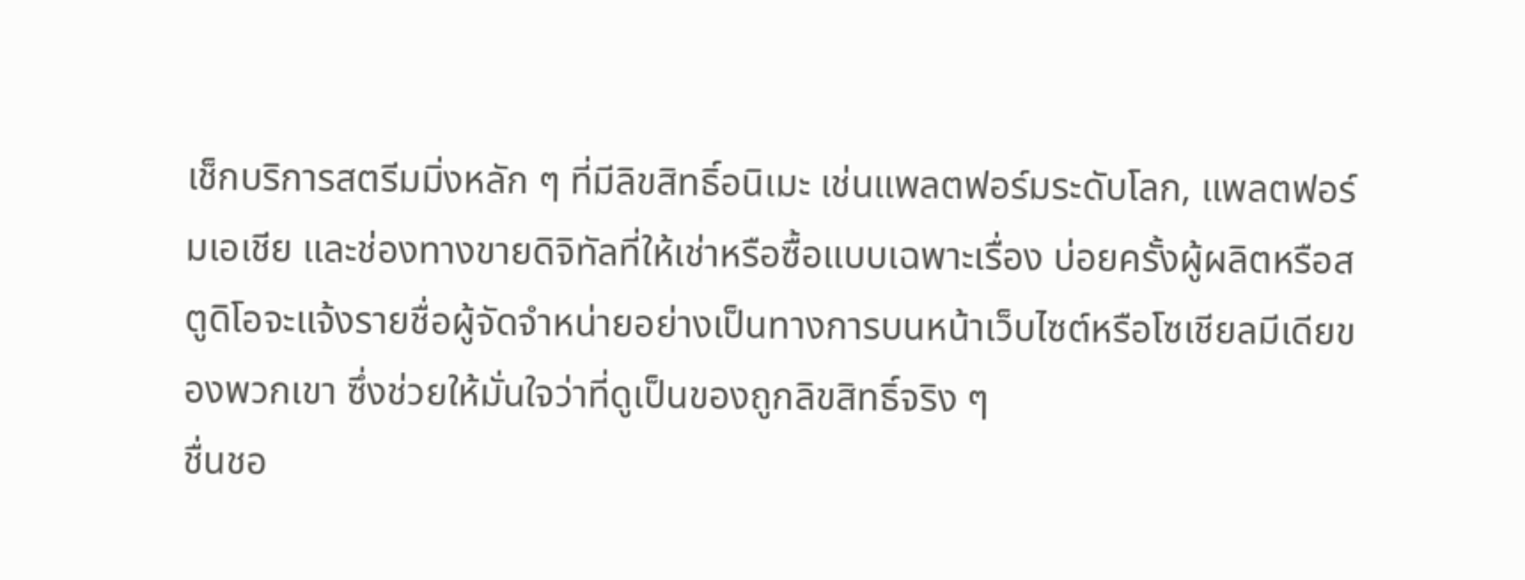เช็กบริการสตรีมมิ่งหลัก ๆ ที่มีลิขสิทธิ์อนิเมะ เช่นแพลตฟอร์มระดับโลก, แพลตฟอร์มเอเชีย และช่องทางขายดิจิทัลที่ให้เช่าหรือซื้อแบบเฉพาะเรื่อง บ่อยครั้งผู้ผลิตหรือสตูดิโอจะแจ้งรายชื่อผู้จัดจำหน่ายอย่างเป็นทางการบนหน้าเว็บไซต์หรือโซเชียลมีเดียของพวกเขา ซึ่งช่วยให้มั่นใจว่าที่ดูเป็นของถูกลิขสิทธิ์จริง ๆ
ชื่นชอ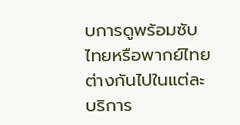บการดูพร้อมซับไทยหรือพากย์ไทยต่างกันไปในแต่ละบริการ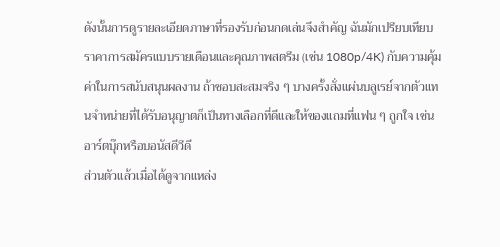ดังนั้นการดูรายละเอียดภาษาที่รองรับก่อนกดเล่นจึงสำคัญ ฉันมักเปรียบเทียบราคาการสมัครแบบรายเดือนและคุณภาพสตรีม (เช่น 1080p/4K) กับความคุ้มค่าในการสนับสนุนผลงาน ถ้าชอบสะสมจริง ๆ บางครั้งสั่งแผ่นบลูเรย์จากตัวแทนจำหน่ายที่ได้รับอนุญาตก็เป็นทางเลือกที่ดีและให้ของแถมที่แฟน ๆ ถูกใจ เช่นอาร์ตบุ๊กหรือบอนัสดีวีดี
ส่วนตัวแล้วเมื่อได้ดูจากแหล่ง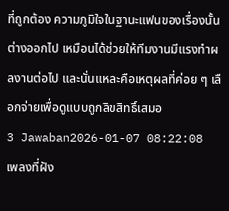ที่ถูกต้อง ความภูมิใจในฐานะแฟนของเรื่องนั้นต่างออกไป เหมือนได้ช่วยให้ทีมงานมีแรงทำผลงานต่อไป และนั่นแหละคือเหตุผลที่ค่อย ๆ เลือกจ่ายเพื่อดูแบบถูกลิขสิทธิ์เสมอ
3 Jawaban2026-01-07 08:22:08
เพลงที่ฝัง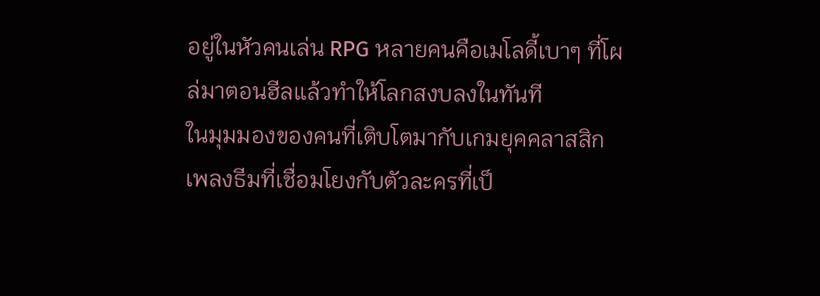อยู่ในหัวคนเล่น RPG หลายคนคือเมโลดี้เบาๆ ที่โผล่มาตอนฮีลแล้วทำให้โลกสงบลงในทันที
ในมุมมองของคนที่เติบโตมากับเกมยุคคลาสสิก เพลงธีมที่เชื่อมโยงกับตัวละครที่เป็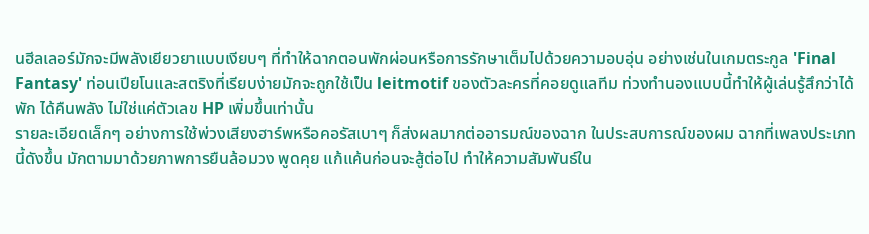นฮีลเลอร์มักจะมีพลังเยียวยาแบบเงียบๆ ที่ทำให้ฉากตอนพักผ่อนหรือการรักษาเต็มไปด้วยความอบอุ่น อย่างเช่นในเกมตระกูล 'Final Fantasy' ท่อนเปียโนและสตริงที่เรียบง่ายมักจะถูกใช้เป็น leitmotif ของตัวละครที่คอยดูแลทีม ท่วงทำนองแบบนี้ทำให้ผู้เล่นรู้สึกว่าได้พัก ได้คืนพลัง ไม่ใช่แค่ตัวเลข HP เพิ่มขึ้นเท่านั้น
รายละเอียดเล็กๆ อย่างการใช้พ่วงเสียงฮาร์พหรือคอรัสเบาๆ ก็ส่งผลมากต่ออารมณ์ของฉาก ในประสบการณ์ของผม ฉากที่เพลงประเภทนี้ดังขึ้น มักตามมาด้วยภาพการยืนล้อมวง พูดคุย แก้แค้นก่อนจะสู้ต่อไป ทำให้ความสัมพันธ์ใน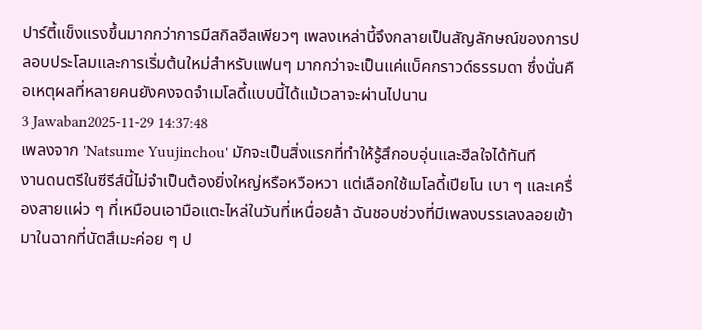ปาร์ตี้แข็งแรงขึ้นมากกว่าการมีสกิลฮีลเพียวๆ เพลงเหล่านี้จึงกลายเป็นสัญลักษณ์ของการปลอบประโลมและการเริ่มต้นใหม่สำหรับแฟนๆ มากกว่าจะเป็นแค่แบ็คกราวด์ธรรมดา ซึ่งนั่นคือเหตุผลที่หลายคนยังคงจดจำเมโลดี้แบบนี้ได้แม้เวลาจะผ่านไปนาน
3 Jawaban2025-11-29 14:37:48
เพลงจาก 'Natsume Yuujinchou' มักจะเป็นสิ่งแรกที่ทำให้รู้สึกอบอุ่นและฮีลใจได้ทันที
งานดนตรีในซีรีส์นี้ไม่จำเป็นต้องยิ่งใหญ่หรือหวือหวา แต่เลือกใช้เมโลดี้เปียโน เบา ๆ และเครื่องสายแผ่ว ๆ ที่เหมือนเอามือแตะไหล่ในวันที่เหนื่อยล้า ฉันชอบช่วงที่มีเพลงบรรเลงลอยเข้ามาในฉากที่นัตสึเมะค่อย ๆ ป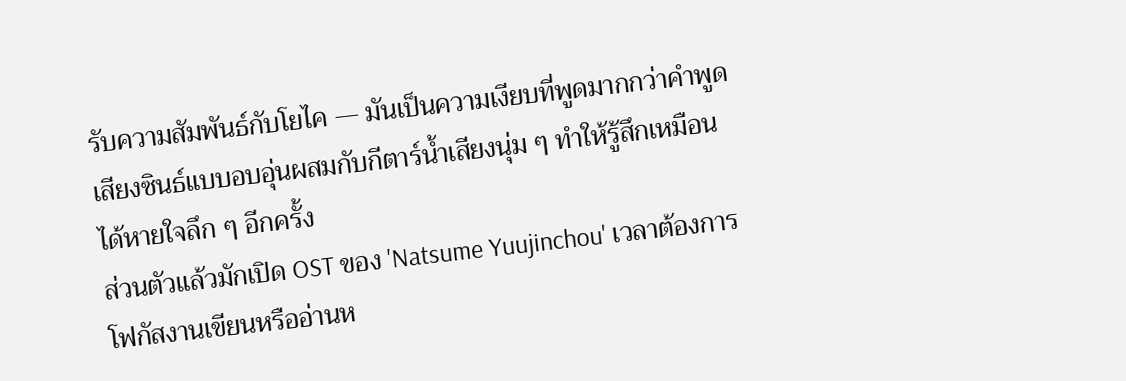รับความสัมพันธ์กับโยไค — มันเป็นความเงียบที่พูดมากกว่าคำพูด เสียงซินธ์แบบอบอุ่นผสมกับกีตาร์น้ำเสียงนุ่ม ๆ ทำให้รู้สึกเหมือนได้หายใจลึก ๆ อีกครั้ง
ส่วนตัวแล้วมักเปิด OST ของ 'Natsume Yuujinchou' เวลาต้องการโฟกัสงานเขียนหรืออ่านห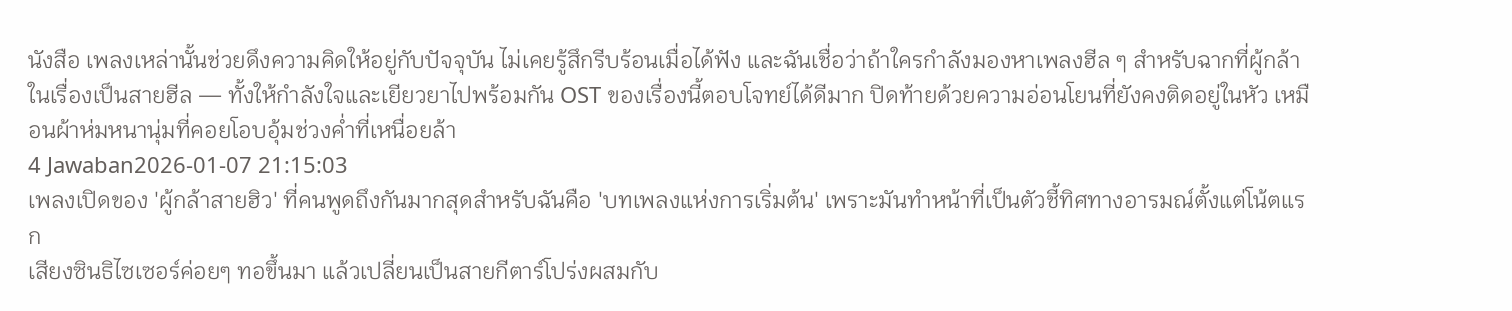นังสือ เพลงเหล่านั้นช่วยดึงความคิดให้อยู่กับปัจจุบัน ไม่เคยรู้สึกรีบร้อนเมื่อได้ฟัง และฉันเชื่อว่าถ้าใครกำลังมองหาเพลงฮีล ๆ สำหรับฉากที่ผู้กล้าในเรื่องเป็นสายฮีล — ทั้งให้กำลังใจและเยียวยาไปพร้อมกัน OST ของเรื่องนี้ตอบโจทย์ได้ดีมาก ปิดท้ายด้วยความอ่อนโยนที่ยังคงติดอยู่ในหัว เหมือนผ้าห่มหนานุ่มที่คอยโอบอุ้มช่วงค่ำที่เหนื่อยล้า
4 Jawaban2026-01-07 21:15:03
เพลงเปิดของ 'ผู้กล้าสายฮิว' ที่คนพูดถึงกันมากสุดสำหรับฉันคือ 'บทเพลงแห่งการเริ่มต้น' เพราะมันทำหน้าที่เป็นตัวชี้ทิศทางอารมณ์ตั้งแต่โน้ตแรก
เสียงซินธิไซเซอร์ค่อยๆ ทอขึ้นมา แล้วเปลี่ยนเป็นสายกีตาร์โปร่งผสมกับ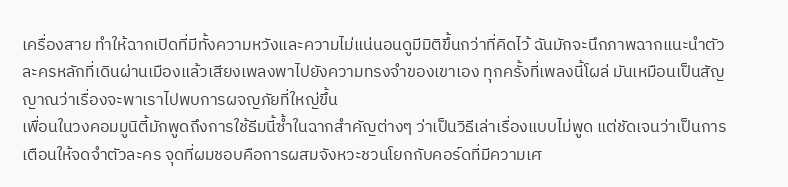เครื่องสาย ทำให้ฉากเปิดที่มีทั้งความหวังและความไม่แน่นอนดูมีมิติขึ้นกว่าที่คิดไว้ ฉันมักจะนึกภาพฉากแนะนำตัวละครหลักที่เดินผ่านเมืองแล้วเสียงเพลงพาไปยังความทรงจำของเขาเอง ทุกครั้งที่เพลงนี้โผล่ มันเหมือนเป็นสัญญาณว่าเรื่องจะพาเราไปพบการผจญภัยที่ใหญ่ขึ้น
เพื่อนในวงคอมมูนิตี้มักพูดถึงการใช้ธีมนี้ซ้ำในฉากสำคัญต่างๆ ว่าเป็นวิธีเล่าเรื่องแบบไม่พูด แต่ชัดเจนว่าเป็นการเตือนให้จดจำตัวละคร จุดที่ผมชอบคือการผสมจังหวะชวนโยกกับคอร์ดที่มีความเศ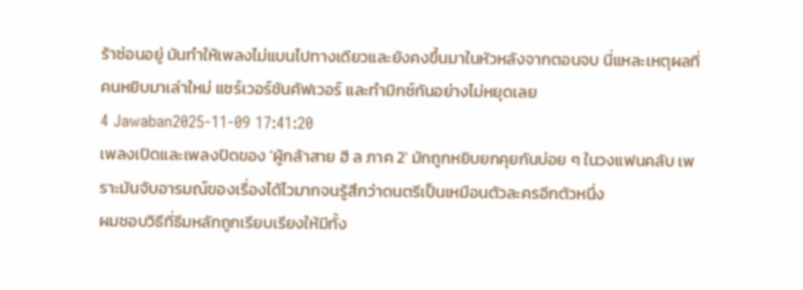ร้าซ่อนอยู่ มันทำให้เพลงไม่แบนไปทางเดียวและยังคงขึ้นมาในหัวหลังจากตอนจบ นี่แหละเหตุผลที่คนหยิบมาเล่าใหม่ แชร์เวอร์ชันคัฟเวอร์ และทำมิกซ์กันอย่างไม่หยุดเลย
4 Jawaban2025-11-09 17:41:20
เพลงเปิดและเพลงปิดของ 'ผู้กล้าสาย ฮี ล ภาค 2' มักถูกหยิบยกคุยกันบ่อย ๆ ในวงแฟนคลับ เพราะมันจับอารมณ์ของเรื่องได้ไวมากจนรู้สึกว่าดนตรีเป็นเหมือนตัวละครอีกตัวหนึ่ง
ผมชอบวิธีที่ธีมหลักถูกเรียบเรียงให้มีทั้ง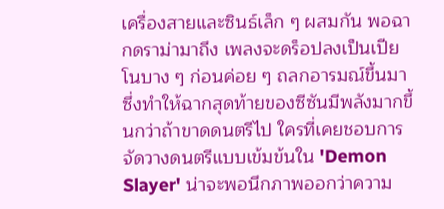เครื่องสายและซินธ์เล็ก ๆ ผสมกัน พอฉากดราม่ามาถึง เพลงจะดร็อปลงเป็นเปียโนบาง ๆ ก่อนค่อย ๆ ถลกอารมณ์ขึ้นมา ซึ่งทำให้ฉากสุดท้ายของซีซันมีพลังมากขึ้นกว่าถ้าขาดดนตรีไป ใครที่เคยชอบการจัดวางดนตรีแบบเข้มข้นใน 'Demon Slayer' น่าจะพอนึกภาพออกว่าความ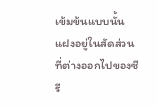เข้มข้นแบบนั้นแฝงอยู่ในสัดส่วนที่ต่างออกไปของซีรี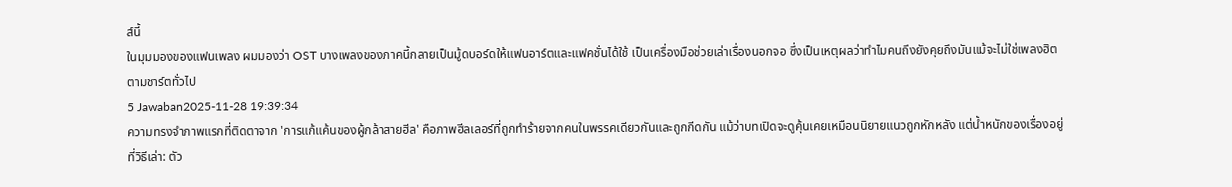ส์นี้
ในมุมมองของแฟนเพลง ผมมองว่า OST บางเพลงของภาคนี้กลายเป็นมู้ดบอร์ดให้แฟนอาร์ตและแฟคชั่นได้ใช้ เป็นเครื่องมือช่วยเล่าเรื่องนอกจอ ซึ่งเป็นเหตุผลว่าทำไมคนถึงยังคุยถึงมันแม้จะไม่ใช่เพลงฮิตตามชาร์ตทั่วไป
5 Jawaban2025-11-28 19:39:34
ความทรงจำภาพแรกที่ติดตาจาก 'การแก้แค้นของผู้กล้าสายฮีล' คือภาพฮีลเลอร์ที่ถูกทำร้ายจากคนในพรรคเดียวกันและถูกกีดกัน แม้ว่าบทเปิดจะดูคุ้นเคยเหมือนนิยายแนวถูกหักหลัง แต่น้ำหนักของเรื่องอยู่ที่วิธีเล่า: ตัว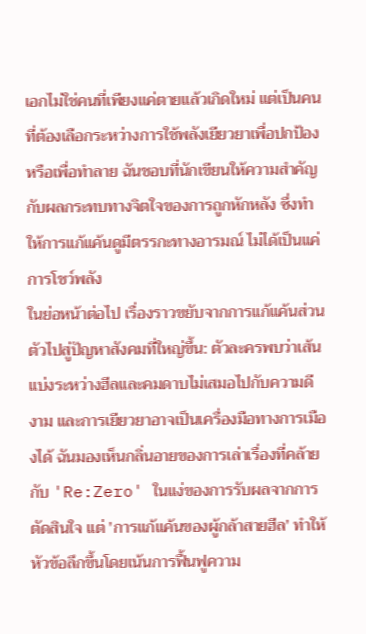เอกไม่ใช่คนที่เพียงแค่ตายแล้วเกิดใหม่ แต่เป็นคนที่ต้องเลือกระหว่างการใช้พลังเยียวยาเพื่อปกป้องหรือเพื่อทำลาย ฉันชอบที่นักเขียนให้ความสำคัญกับผลกระทบทางจิตใจของการถูกหักหลัง ซึ่งทำให้การแก้แค้นดูมีตรรกะทางอารมณ์ ไม่ได้เป็นแค่การโชว์พลัง
ในย่อหน้าต่อไป เรื่องราวขยับจากการแก้แค้นส่วนตัวไปสู่ปัญหาสังคมที่ใหญ่ขึ้น: ตัวละครพบว่าเส้นแบ่งระหว่างฮีลและคมดาบไม่เสมอไปกับความดีงาม และการเยียวยาอาจเป็นเครื่องมือทางการเมืองได้ ฉันมองเห็นกลิ่นอายของการเล่าเรื่องที่คล้ายกับ 'Re:Zero' ในแง่ของการรับผลจากการตัดสินใจ แต่ 'การแก้แค้นของผู้กล้าสายฮีล' ทำให้หัวข้อลึกขึ้นโดยเน้นการฟื้นฟูความ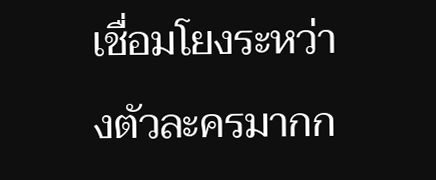เชื่อมโยงระหว่างตัวละครมากก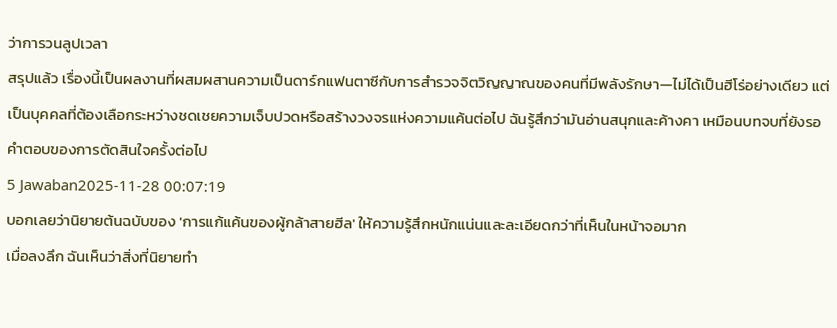ว่าการวนลูปเวลา
สรุปแล้ว เรื่องนี้เป็นผลงานที่ผสมผสานความเป็นดาร์กแฟนตาซีกับการสำรวจจิตวิญญาณของคนที่มีพลังรักษา—ไม่ได้เป็นฮีโร่อย่างเดียว แต่เป็นบุคคลที่ต้องเลือกระหว่างชดเชยความเจ็บปวดหรือสร้างวงจรแห่งความแค้นต่อไป ฉันรู้สึกว่ามันอ่านสนุกและค้างคา เหมือนบทจบที่ยังรอคำตอบของการตัดสินใจครั้งต่อไป
5 Jawaban2025-11-28 00:07:19
บอกเลยว่านิยายต้นฉบับของ 'การแก้แค้นของผู้กล้าสายฮีล' ให้ความรู้สึกหนักแน่นและละเอียดกว่าที่เห็นในหน้าจอมาก
เมื่อลงลึก ฉันเห็นว่าสิ่งที่นิยายทำ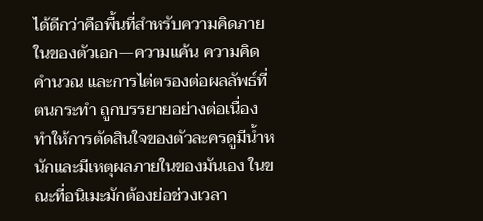ได้ดีกว่าคือพื้นที่สำหรับความคิดภายในของตัวเอก—ความแค้น ความคิดคำนวณ และการไต่ตรองต่อผลลัพธ์ที่ตนกระทำ ถูกบรรยายอย่างต่อเนื่อง ทำให้การตัดสินใจของตัวละครดูมีน้ำหนักและมีเหตุผลภายในของมันเอง ในขณะที่อนิเมะมักต้องย่อช่วงเวลา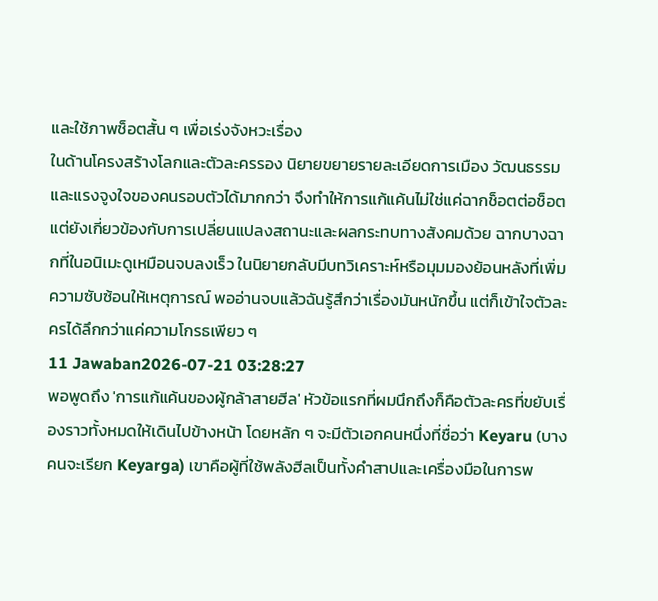และใช้ภาพช็อตสั้น ๆ เพื่อเร่งจังหวะเรื่อง
ในด้านโครงสร้างโลกและตัวละครรอง นิยายขยายรายละเอียดการเมือง วัฒนธรรม และแรงจูงใจของคนรอบตัวได้มากกว่า จึงทำให้การแก้แค้นไม่ใช่แค่ฉากช็อตต่อช็อต แต่ยังเกี่ยวข้องกับการเปลี่ยนแปลงสถานะและผลกระทบทางสังคมด้วย ฉากบางฉากที่ในอนิเมะดูเหมือนจบลงเร็ว ในนิยายกลับมีบทวิเคราะห์หรือมุมมองย้อนหลังที่เพิ่มความซับซ้อนให้เหตุการณ์ พออ่านจบแล้วฉันรู้สึกว่าเรื่องมันหนักขึ้น แต่ก็เข้าใจตัวละครได้ลึกกว่าแค่ความโกรธเพียว ๆ
11 Jawaban2026-07-21 03:28:27
พอพูดถึง 'การแก้แค้นของผู้กล้าสายฮีล' หัวข้อแรกที่ผมนึกถึงก็คือตัวละครที่ขยับเรื่องราวทั้งหมดให้เดินไปข้างหน้า โดยหลัก ๆ จะมีตัวเอกคนหนึ่งที่ชื่อว่า Keyaru (บางคนจะเรียก Keyarga) เขาคือผู้ที่ใช้พลังฮีลเป็นทั้งคำสาปและเครื่องมือในการพ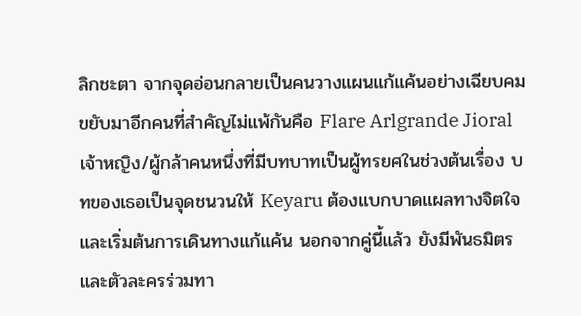ลิกชะตา จากจุดอ่อนกลายเป็นคนวางแผนแก้แค้นอย่างเฉียบคม
ขยับมาอีกคนที่สำคัญไม่แพ้กันคือ Flare Arlgrande Jioral เจ้าหญิง/ผู้กล้าคนหนึ่งที่มีบทบาทเป็นผู้ทรยศในช่วงต้นเรื่อง บทของเธอเป็นจุดชนวนให้ Keyaru ต้องแบกบาดแผลทางจิตใจและเริ่มต้นการเดินทางแก้แค้น นอกจากคู่นี้แล้ว ยังมีพันธมิตรและตัวละครร่วมทา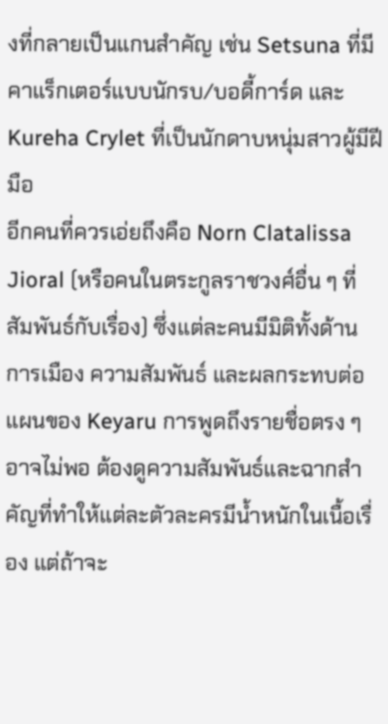งที่กลายเป็นแกนสำคัญ เช่น Setsuna ที่มีคาแร็กเตอร์แบบนักรบ/บอดี้การ์ด และ Kureha Crylet ที่เป็นนักดาบหนุ่มสาวผู้มีฝีมือ
อีกคนที่ควรเอ่ยถึงคือ Norn Clatalissa Jioral (หรือคนในตระกูลราชวงศ์อื่น ๆ ที่สัมพันธ์กับเรื่อง) ซึ่งแต่ละคนมีมิติทั้งด้านการเมือง ความสัมพันธ์ และผลกระทบต่อแผนของ Keyaru การพูดถึงรายชื่อตรง ๆ อาจไม่พอ ต้องดูความสัมพันธ์และฉากสำคัญที่ทำให้แต่ละตัวละครมีน้ำหนักในเนื้อเรื่อง แต่ถ้าจะ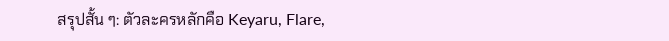สรุปสั้น ๆ: ตัวละครหลักคือ Keyaru, Flare,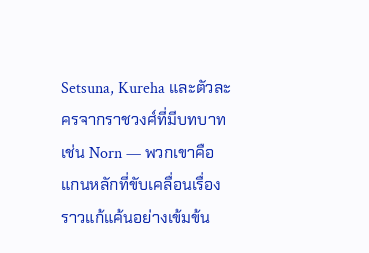Setsuna, Kureha และตัวละครจากราชวงศ์ที่มีบทบาทเช่น Norn — พวกเขาคือแกนหลักที่ขับเคลื่อนเรื่องราวแก้แค้นอย่างเข้มข้น